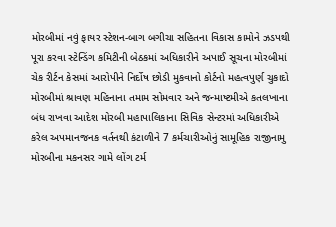મોરબીમાં નવું ફાયર સ્ટેશન-બાગ બગીચા સહિતના વિકાસ કામોને ઝડપથી પૂરા કરવા સ્ટેન્ડિંગ કમિટીની બેઠકમાં અધિકારીને અપાઈ સૂચના મોરબીમાં ચેક રીર્ટન કેસમાં આરોપીને નિર્દોષ છોડી મુકવાનો કોર્ટનો મહત્વપુર્ણ ચુકાદો મોરબીમાં શ્રાવણ મહિનાના તમામ સોમવાર અને જન્માષ્ટમીએ કતલખાના બંધ રાખવા આદેશ મોરબી મહાપાલિકાના સિવિક સેન્ટરમાં અધિકારીએ કરેલ અપમાનજનક વર્તનથી કંટાળીને 7 કર્મચારીઓનું સામૂહિક રાજીનામુ મોરબીના મકનસર ગામે લોંગ ટર્મ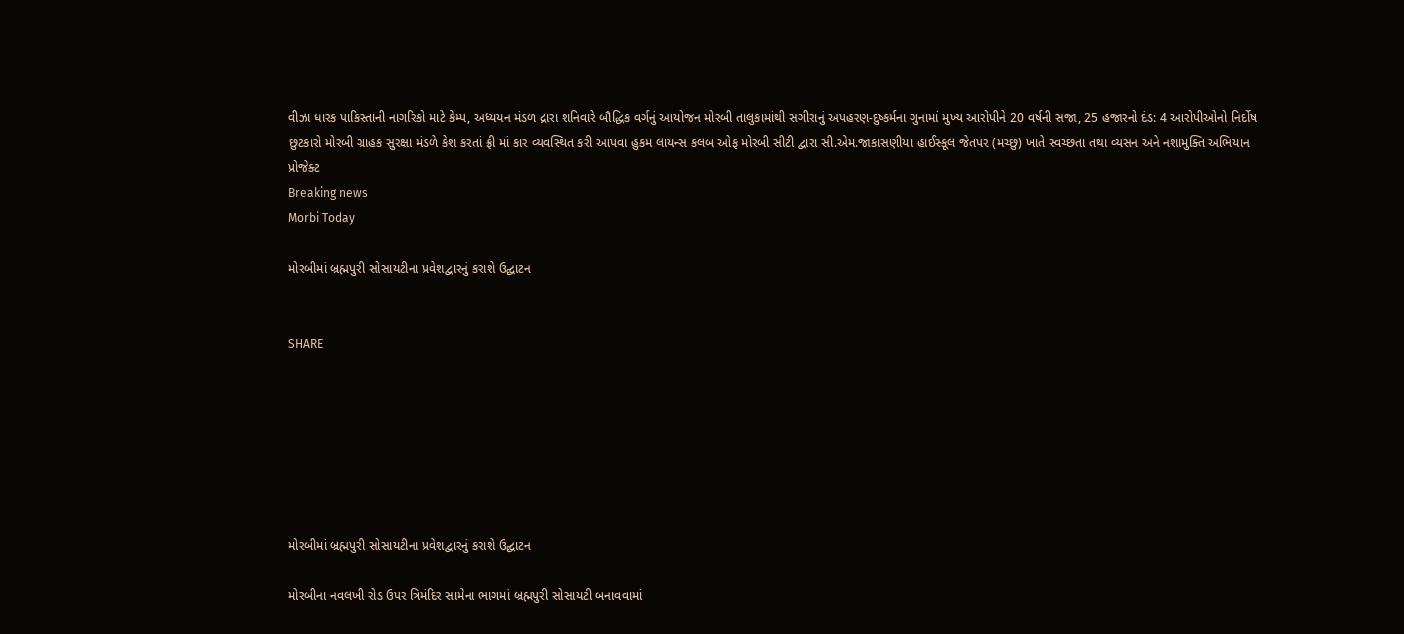વીઝા ધારક પાકિસ્તાની નાગરિકો માટે કેમ્પ, અધ્યયન મંડળ દ્રારા શનિવારે બૌદ્ધિક વર્ગનું આયોજન મોરબી તાલુકામાંથી સગીરાનું અપહરણ-દુષ્કર્મના ગુનામાં મુખ્ય આરોપીને 20 વર્ષની સજા, 25 હજારનો દંડ: 4 આરોપીઓનો નિર્દોષ છુટકારો મોરબી ગ્રાહક સુરક્ષા મંડળે કેશ કરતાં ફ્રી માં કાર વ્યવસ્થિત કરી આપવા હુકમ લાયન્સ કલબ ઓફ મોરબી સીટી દ્વારા સી.એમ.જાકાસણીયા હાઈસ્કૂલ જેતપર (મચ્છુ) ખાતે સ્વચ્છતા તથા વ્યસન અને નશામુક્તિ અભિયાન પ્રોજેક્ટ
Breaking news
Morbi Today

મોરબીમાં બ્રહ્મપુરી સોસાયટીના પ્રવેશદ્વારનું કરાશે ઉદ્ઘાટન


SHARE







મોરબીમાં બ્રહ્મપુરી સોસાયટીના પ્રવેશદ્વારનું કરાશે ઉદ્ઘાટન

મોરબીના નવલખી રોડ ઉપર ત્રિમંદિર સામેના ભાગમાં બ્રહ્મપુરી સોસાયટી બનાવવામાં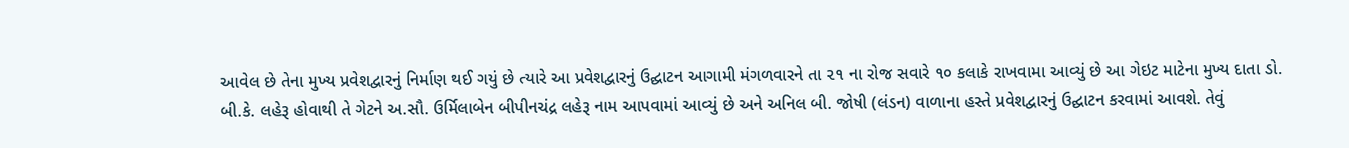આવેલ છે તેના મુખ્ય પ્રવેશદ્વારનું નિર્માણ થઈ ગયું છે ત્યારે આ પ્રવેશદ્વારનું ઉદ્ઘાટન આગામી મંગળવારને તા ૨૧ ના રોજ સવારે ૧૦ કલાકે રાખવામા આવ્યું છે આ ગેઇટ માટેના મુખ્ય દાતા ડો. બી.કે. લહેરૂ હોવાથી તે ગેટને અ.સૌ. ઉર્મિલાબેન બીપીનચંદ્ર લહેરૂ નામ આપવામાં આવ્યું છે અને અનિલ બી. જોષી (લંડન) વાળાના હસ્તે પ્રવેશદ્વારનું ઉદ્ઘાટન કરવામાં આવશે. તેવું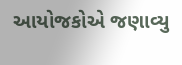આયોજકોએ જણાવ્યુ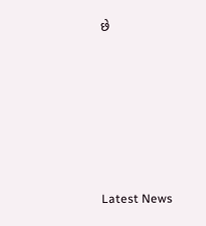છે






Latest News